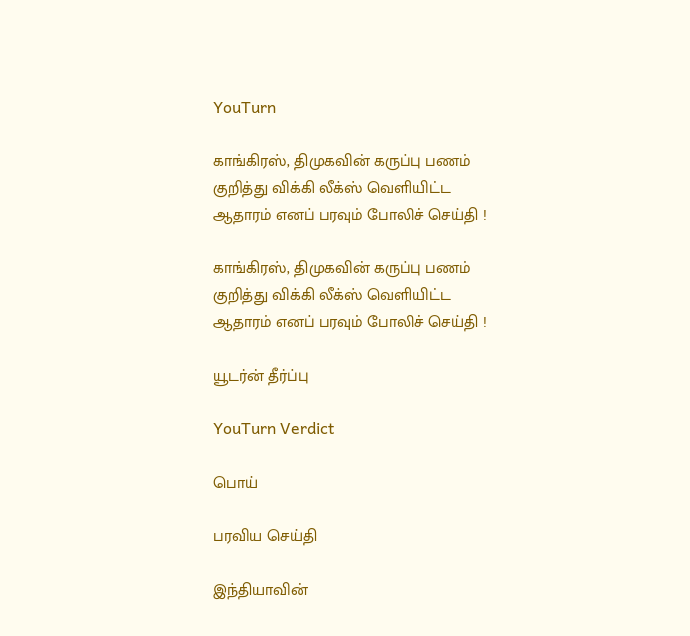YouTurn

காங்கிரஸ், திமுகவின் கருப்பு பணம் குறித்து விக்கி லீக்ஸ் வெளியிட்ட ஆதாரம் எனப் பரவும் போலிச் செய்தி !

காங்கிரஸ், திமுகவின் கருப்பு பணம் குறித்து விக்கி லீக்ஸ் வெளியிட்ட ஆதாரம் எனப் பரவும் போலிச் செய்தி !

யூடர்ன் தீர்ப்பு

YouTurn Verdict

பொய்

பரவிய செய்தி

இந்தியாவின்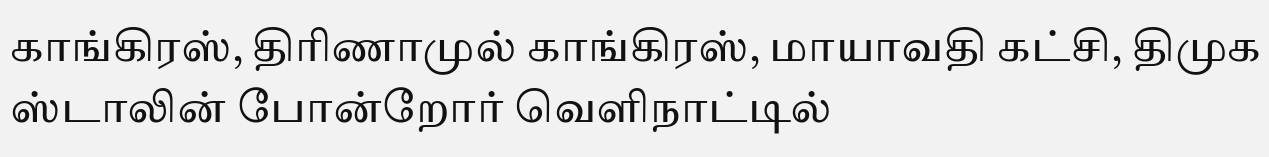காங்கிரஸ், திரிணாமுல் காங்கிரஸ், மாயாவதி கட்சி, திமுக ஸ்டாலின் போன்றோர் வெளிநாட்டில்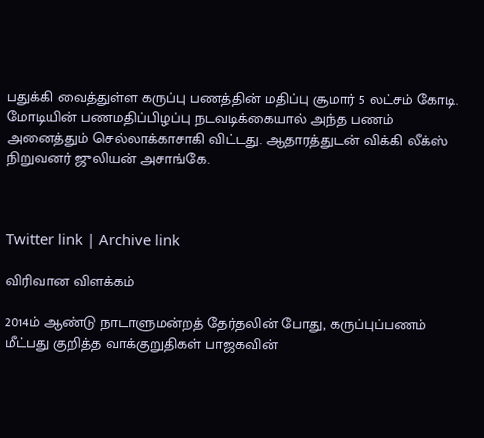பதுக்கி வைத்துள்ள கருப்பு பணத்தின் மதிப்பு சூமார் 5 லட்சம் கோடி. மோடியின் பணமதிப்பிழப்பு நடவடிக்கையால் அந்த பணம் அனைத்தும் செல்லாக்காசாகி விட்டது. ஆதாரத்துடன் விக்கி லீக்ஸ் நிறுவனர் ஜுலியன் அசாங்கே.



Twitter link | Archive link

விரிவான விளக்கம்

2014ம் ஆண்டு நாடாளுமன்றத் தேர்தலின் போது, கருப்புப்பணம் மீட்பது குறித்த வாக்குறுதிகள் பாஜகவின்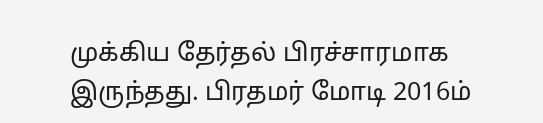முக்கிய தேர்தல் பிரச்சாரமாக இருந்தது. பிரதமர் மோடி 2016ம்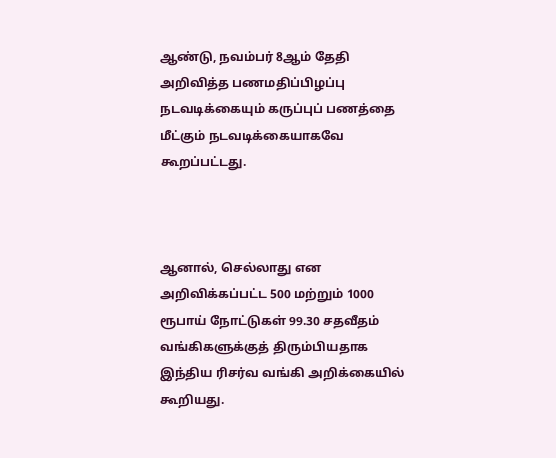ஆண்டு, நவம்பர் 8ஆம் தேதி அறிவித்த பணமதிப்பிழப்பு நடவடிக்கையும் கருப்புப் பணத்தை மீட்கும் நடவடிக்கையாகவே கூறப்பட்டது.



ஆனால், செல்லாது என அறிவிக்கப்பட்ட 500 மற்றும் 1000 ரூபாய் நோட்டுகள் 99.30 சதவீதம் வங்கிகளுக்குத் திரும்பியதாக இந்திய ரிசர்வ வங்கி அறிக்கையில் கூறியது.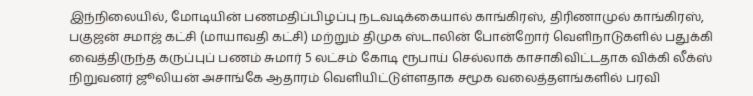இந்நிலையில், மோடியின் பணமதிப்பிழப்பு நடவடிக்கையால் காங்கிரஸ், திரிணாமுல் காங்கிரஸ், பகுஜன் சமாஜ் கட்சி (மாயாவதி கட்சி) மற்றும் திமுக ஸ்டாலின் போன்றோர் வெளிநாடுகளில் பதுக்கி வைத்திருந்த கருப்புப் பணம் சுமார் 5 லட்சம் கோடி ரூபாய் செல்லாக் காசாகிவிட்டதாக விக்கி லீக்ஸ் நிறுவனர் ஜூலியன் அசாங்கே ஆதாரம் வெளியிட்டுள்ளதாக சமூக வலைத்தளங்களில் பரவி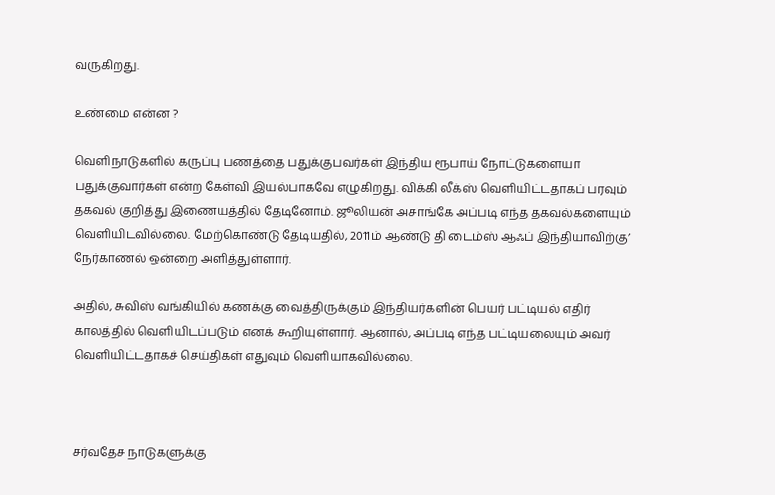வருகிறது.

உண்மை என்ன ?

வெளிநாடுகளில் கருப்பு பணத்தை பதுக்குபவர்கள் இந்திய ரூபாய் நோட்டுகளையா பதுக்குவார்கள் என்ற கேள்வி இயல்பாகவே எழுகிறது. விக்கி லீக்ஸ் வெளியிட்டதாகப் பரவும் தகவல் குறித்து இணையத்தில் தேடினோம். ஜூலியன் அசாங்கே அப்படி எந்த தகவல்களையும் வெளியிடவில்லை. மேற்கொண்டு தேடியதில், 2011ம் ஆண்டு தி டைம்ஸ் ஆஃப் இந்தியாவிற்கு’ நேர்காணல் ஒன்றை அளித்துள்ளார்.

அதில், சுவிஸ் வங்கியில் கணக்கு வைத்திருக்கும் இந்தியர்களின் பெயர் பட்டியல் எதிர் காலத்தில் வெளியிடப்படும் எனக் கூறியுள்ளார். ஆனால், அப்படி எந்த பட்டியலையும் அவர் வெளியிட்டதாகச் செய்திகள் எதுவும் வெளியாகவில்லை.



சர்வதேச நாடுகளுக்கு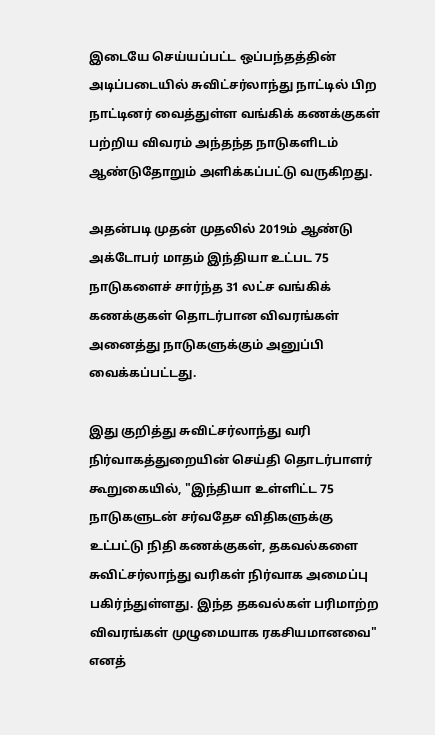இடையே செய்யப்பட்ட ஒப்பந்தத்தின் அடிப்படையில் சுவிட்சர்லாந்து நாட்டில் பிற நாட்டினர் வைத்துள்ள வங்கிக் கணக்குகள் பற்றிய விவரம் அந்தந்த நாடுகளிடம் ஆண்டுதோறும் அளிக்கப்பட்டு வருகிறது.

அதன்படி முதன் முதலில் 2019ம் ஆண்டு அக்டோபர் மாதம் இந்தியா உட்பட 75 நாடுகளைச் சார்ந்த 31 லட்ச வங்கிக் கணக்குகள் தொடர்பான விவரங்கள் அனைத்து நாடுகளுக்கும் அனுப்பி வைக்கப்பட்டது.

இது குறித்து சுவிட்சர்லாந்து வரி நிர்வாகத்துறையின் செய்தி தொடர்பாளர் கூறுகையில், "இந்தியா உள்ளிட்ட 75 நாடுகளுடன் சர்வதேச விதிகளுக்கு உட்பட்டு நிதி கணக்குகள், தகவல்களை சுவிட்சர்லாந்து வரிகள் நிர்வாக அமைப்பு பகிர்ந்துள்ளது. இந்த தகவல்கள் பரிமாற்ற விவரங்கள் முழுமையாக ரகசியமானவை" எனத்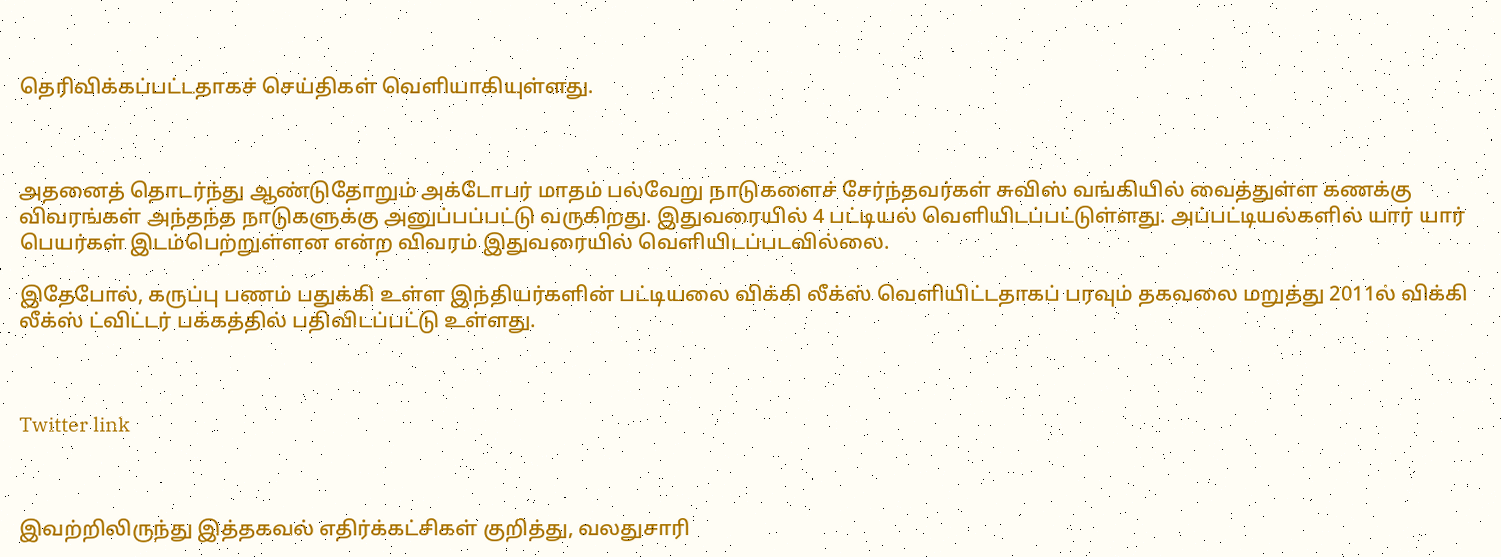தெரிவிக்கப்பட்டதாகச் செய்திகள் வெளியாகியுள்ளது.



அதனைத் தொடர்ந்து ஆண்டுதோறும் அக்டோபர் மாதம் பல்வேறு நாடுகளைச் சேர்ந்தவர்கள் சுவிஸ் வங்கியில் வைத்துள்ள கணக்கு விவரங்கள் அந்தந்த நாடுகளுக்கு அனுப்பப்பட்டு வருகிறது. இதுவரையில் 4 பட்டியல் வெளியிடப்பட்டுள்ளது. அப்பட்டியல்களில் யார் யார் பெயர்கள் இடம்பெற்றுள்ளன என்ற விவரம் இதுவரையில் வெளியிடப்படவில்லை.

இதேபோல், கருப்பு பணம் பதுக்கி உள்ள இந்தியர்களின் பட்டியலை விக்கி லீக்ஸ் வெளியிட்டதாகப் பரவும் தகவலை மறுத்து 2011ல் விக்கி லீக்ஸ் ட்விட்டர் பக்கத்தில் பதிவிடப்பட்டு உள்ளது.



Twitter link



இவற்றிலிருந்து இத்தகவல் எதிர்க்கட்சிகள் குறித்து, வலதுசாரி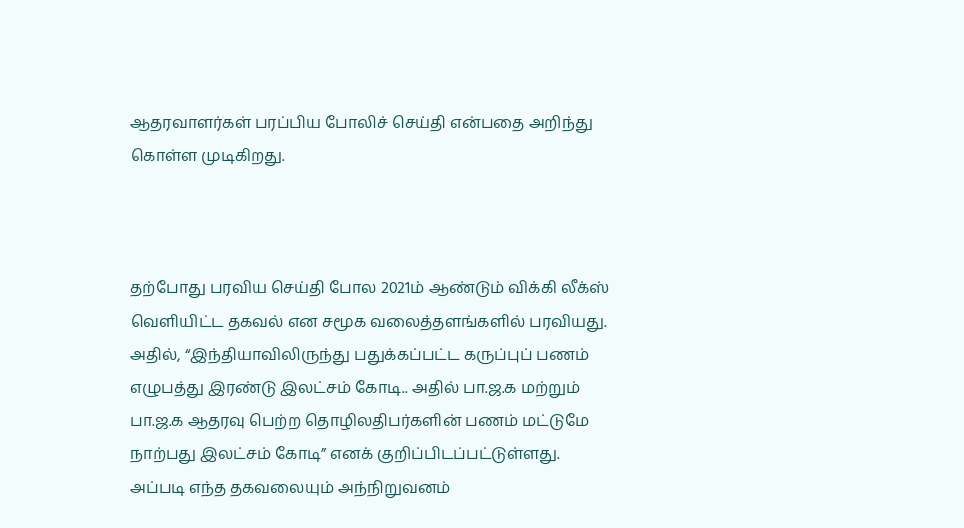ஆதரவாளர்கள் பரப்பிய போலிச் செய்தி என்பதை அறிந்து கொள்ள முடிகிறது.



தற்போது பரவிய செய்தி போல 2021ம் ஆண்டும் விக்கி லீக்ஸ் வெளியிட்ட தகவல் என சமூக வலைத்தளங்களில் பரவியது. அதில், “இந்தியாவிலிருந்து பதுக்கப்பட்ட கருப்புப் பணம் எழுபத்து இரண்டு இலட்சம் கோடி.. அதில் பா.ஜ.க மற்றும் பா.ஜ.க ஆதரவு பெற்ற தொழிலதிபர்களின் பணம் மட்டுமே நாற்பது இலட்சம் கோடி” எனக் குறிப்பிடப்பட்டுள்ளது. அப்படி எந்த தகவலையும் அந்நிறுவனம்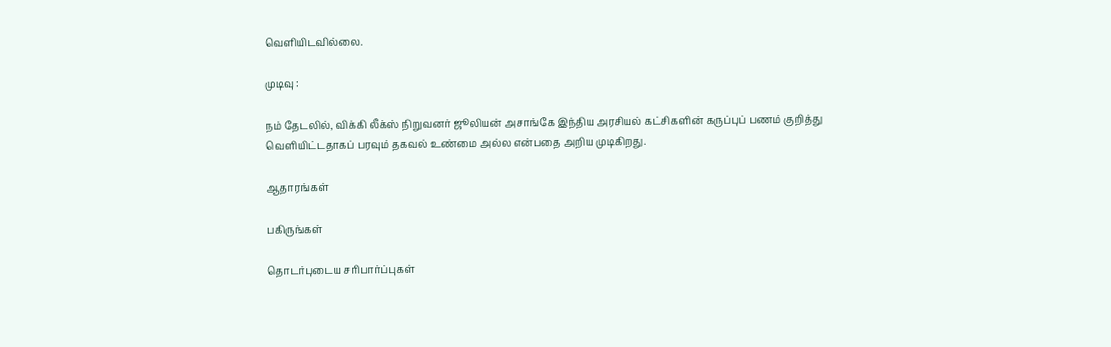வெளியிடவில்லை.

முடிவு :

நம் தேடலில், விக்கி லீக்ஸ் நிறுவனர் ஜூலியன் அசாங்கே இந்திய அரசியல் கட்சிகளின் கருப்புப் பணம் குறித்து வெளியிட்டதாகப் பரவும் தகவல் உண்மை அல்ல என்பதை அறிய முடிகிறது.

ஆதாரங்கள்

பகிருங்கள்

தொடர்புடைய சரிபார்ப்புகள்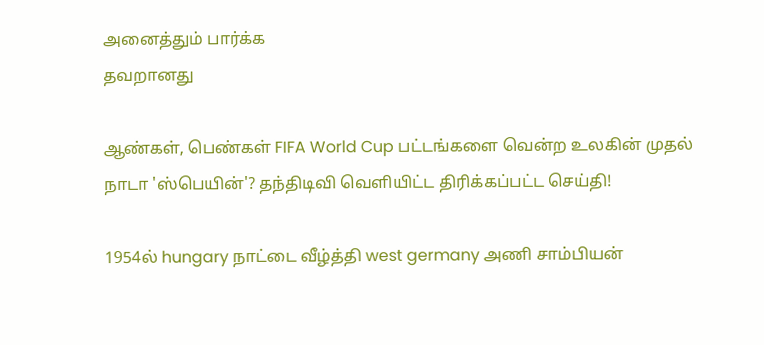அனைத்தும் பார்க்க
தவறானது

ஆண்கள், பெண்கள் FIFA World Cup பட்டங்களை வென்ற உலகின் முதல் நாடா 'ஸ்பெயின்'? தந்திடிவி வெளியிட்ட திரிக்கப்பட்ட செய்தி!

1954ல் hungary நாட்டை வீழ்த்தி west germany அணி சாம்பியன்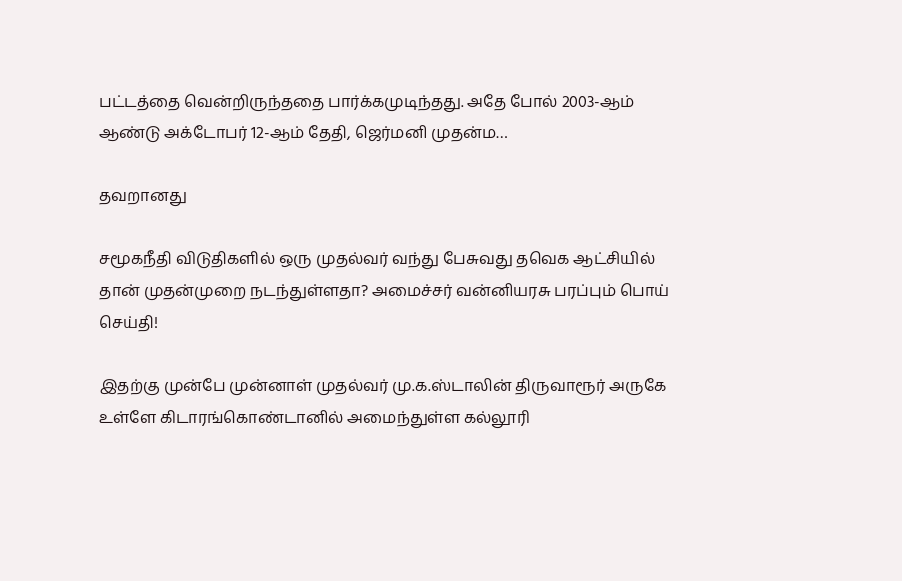பட்டத்தை வென்றிருந்ததை பார்க்கமுடிந்தது. அதே போல் 2003-ஆம் ஆண்டு அக்டோபர் 12-ஆம் தேதி, ஜெர்மனி முதன்ம…

தவறானது

சமூகநீதி விடுதிகளில் ஒரு முதல்வர் வந்து பேசுவது தவெக ஆட்சியில் தான் முதன்முறை நடந்துள்ளதா? அமைச்சர் வன்னியரசு பரப்பும் பொய் செய்தி!

இதற்கு முன்பே முன்னாள் முதல்வர் மு.க.ஸ்டாலின் திருவாரூர் அருகே உள்ளே கிடாரங்கொண்டானில் அமைந்துள்ள கல்லூரி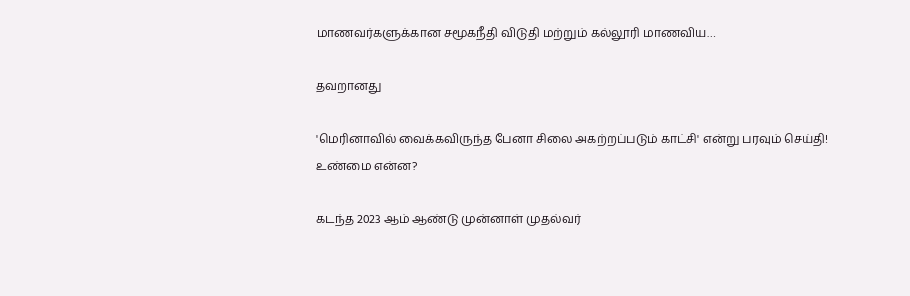மாணவர்களுக்கான சமூகநீதி விடுதி மற்றும் கல்லூரி மாணவிய…

தவறானது

'மெரினாவில் வைக்கவிருந்த பேனா சிலை அகற்றப்படும் காட்சி' என்று பரவும் செய்தி! உண்மை என்ன?

கடந்த 2023 ஆம் ஆண்டு முன்னாள் முதல்வர்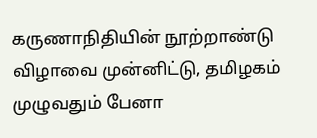கருணாநிதியின் நூற்றாண்டு விழாவை முன்னிட்டு, தமிழகம் முழுவதும் பேனா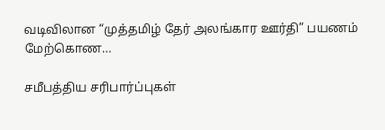வடிவிலான “முத்தமிழ் தேர் அலங்கார ஊர்தி” பயணம் மேற்கொண…

சமீபத்திய சரிபார்ப்புகள்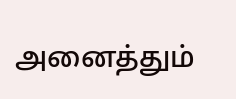அனைத்தும்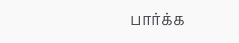பார்க்க